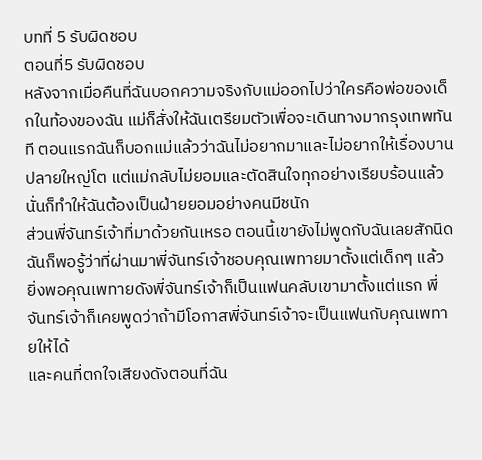บทที่ 5 รับผิดชอบ
ตอนที่5 รับผิดชอบ
หลังจากเมื่อคืนที่ฉันบอกความจริงกับแม่ออกไปว่าใครคือพ่อของเด็กในท้องของฉัน แม่ก็สั่งให้ฉันเตรียมตัวเพื่อจะเดินทางมากรุงเทพทันที ตอนแรกฉันก็บอกแม่แล้วว่าฉันไม่อยากมาและไม่อยากให้เรื่องบานปลายใหญ่โต แต่แม่กลับไม่ยอมและตัดสินใจทุกอย่างเรียบร้อนแล้ว นั่นก็ทำให้ฉันต้องเป็นฝ่ายยอมอย่างคนมีชนัก
ส่วนพี่จันทร์เจ้าที่มาด้วยกันเหรอ ตอนนี้เขายังไม่พูดกับฉันเลยสักนิด ฉันก็พอรู้ว่าที่ผ่านมาพี่จันทร์เจ้าชอบคุณเพทายมาตั้งแต่เด็กๆ แล้ว ยิ่งพอคุณเพทายดังพี่จันทร์เจ้าก็เป็นแฟนคลับเขามาตั้งแต่แรก พี่จันทร์เจ้าก็เคยพูดว่าถ้ามีโอกาสพี่จันทร์เจ้าจะเป็นแฟนกับคุณเพทายให้ได้
และคนที่ตกใจเสียงดังตอนที่ฉัน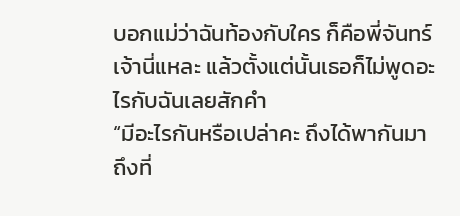บอกแม่ว่าฉันท้องกับใคร ก็คือพี่จันทร์เจ้านี่แหละ แล้วตั้งแต่นั้นเธอก็ไม่พูดอะไรกับฉันเลยสักคำ
“มีอะไรกันหรือเปล่าคะ ถึงได้พากันมาถึงที่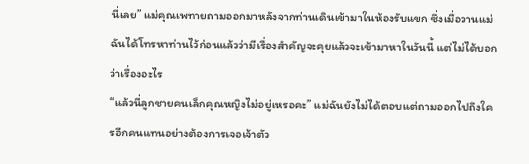นี่เลย” แม่คุณเพทายถามออกมาหลังจากท่านเดินเข้ามาในห้องรับแขก ซึ่งเมื่อวานแม่ฉันได้โทรหาท่านไว้ก่อนแล้วว่ามีเรื่องสำคัญจะคุยแล้วจะเข้ามาหาในวันนี้ แต่ไม่ได้บอกว่าเรื่องอะไร
“แล้วนี่ลูกชายคนเล็กคุณหญิงไม่อยู่เหรอคะ” แม่ฉันยังไม่ได้ตอบแต่ถามออกไปถึงใครอีกคนแทนอย่างต้องการเจอเจ้าตัว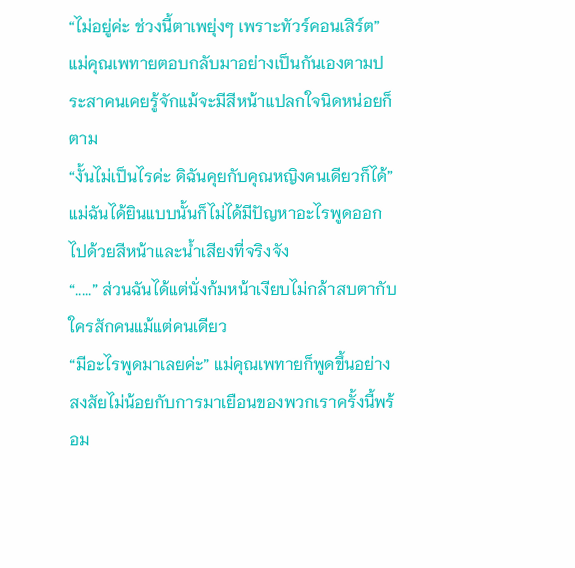“ไม่อยู่ค่ะ ช่วงนี้ตาเพยุ่งๆ เพราะทัวร์คอนเสิร์ต” แม่คุณเพทายตอบกลับมาอย่างเป็นกันเองตามประสาคนเคยรู้จักแม้จะมีสีหน้าแปลกใจนิดหน่อยก็ตาม
“งั้นไม่เป็นไรค่ะ ดิฉันคุยกับคุณหญิงคนเดียวก็ได้” แม่ฉันได้ยินแบบนั้นก็ไม่ได้มีปัญหาอะไรพูดออกไปด้วยสีหน้าและน้ำเสียงที่จริงจัง
“.....” ส่วนฉันได้แต่นั่งก้มหน้าเงียบไม่กล้าสบตากับใครสักคนแม้แต่คนเดียว
“มีอะไรพูดมาเลยค่ะ” แม่คุณเพทายก็พูดขึ้นอย่างสงสัยไม่น้อยกับการมาเยือนของพวกเราครั้งนี้พร้อม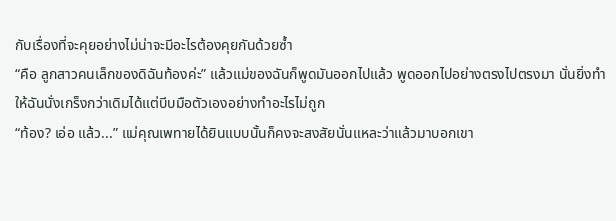กับเรื่องที่จะคุยอย่างไม่น่าจะมีอะไรต้องคุยกันด้วยซ้ำ
“คือ ลูกสาวคนเล็กของดิฉันท้องค่ะ” แล้วแม่ของฉันก็พูดมันออกไปแล้ว พูดออกไปอย่างตรงไปตรงมา นั่นยิ่งทำให้ฉันนั่งเกร็งกว่าเดิมได้แต่บีบมือตัวเองอย่างทำอะไรไม่ถูก
“ท้อง? เอ่อ แล้ว...” แม่คุณเพทายได้ยินแบบนั้นก็คงจะสงสัยนั่นแหละว่าแล้วมาบอกเขา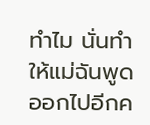ทำไม นั่นทำให้แม่ฉันพูดออกไปอีกค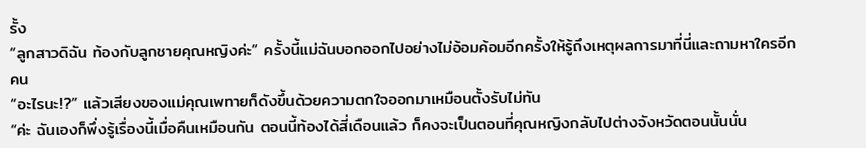รั้ง
“ลูกสาวดิฉัน ท้องกับลูกชายคุณหญิงค่ะ” ครั้งนี้แม่ฉันบอกออกไปอย่างไม่อ้อมค้อมอีกครั้งให้รู้ถึงเหตุผลการมาที่นี่และถามหาใครอีกคน
“อะไรนะ!?” แล้วเสียงของแม่คุณเพทายก็ดังขึ้นด้วยความตกใจออกมาเหมือนตั้งรับไม่ทัน
“ค่ะ ฉันเองก็พึ่งรู้เรื่องนี้เมื่อคืนเหมือนกัน ตอนนี้ท้องได้สี่เดือนแล้ว ก็คงจะเป็นตอนที่คุณหญิงกลับไปต่างจังหวัดตอนนั้นนั่น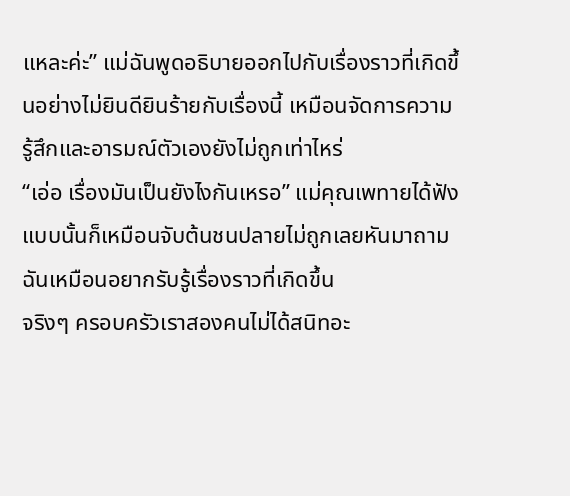แหละค่ะ” แม่ฉันพูดอธิบายออกไปกับเรื่องราวที่เกิดขึ้นอย่างไม่ยินดียินร้ายกับเรื่องนี้ เหมือนจัดการความรู้สึกและอารมณ์ตัวเองยังไม่ถูกเท่าไหร่
“เอ่อ เรื่องมันเป็นยังไงกันเหรอ” แม่คุณเพทายได้ฟังแบบนั้นก็เหมือนจับต้นชนปลายไม่ถูกเลยหันมาถามฉันเหมือนอยากรับรู้เรื่องราวที่เกิดขึ้น
จริงๆ ครอบครัวเราสองคนไม่ได้สนิทอะ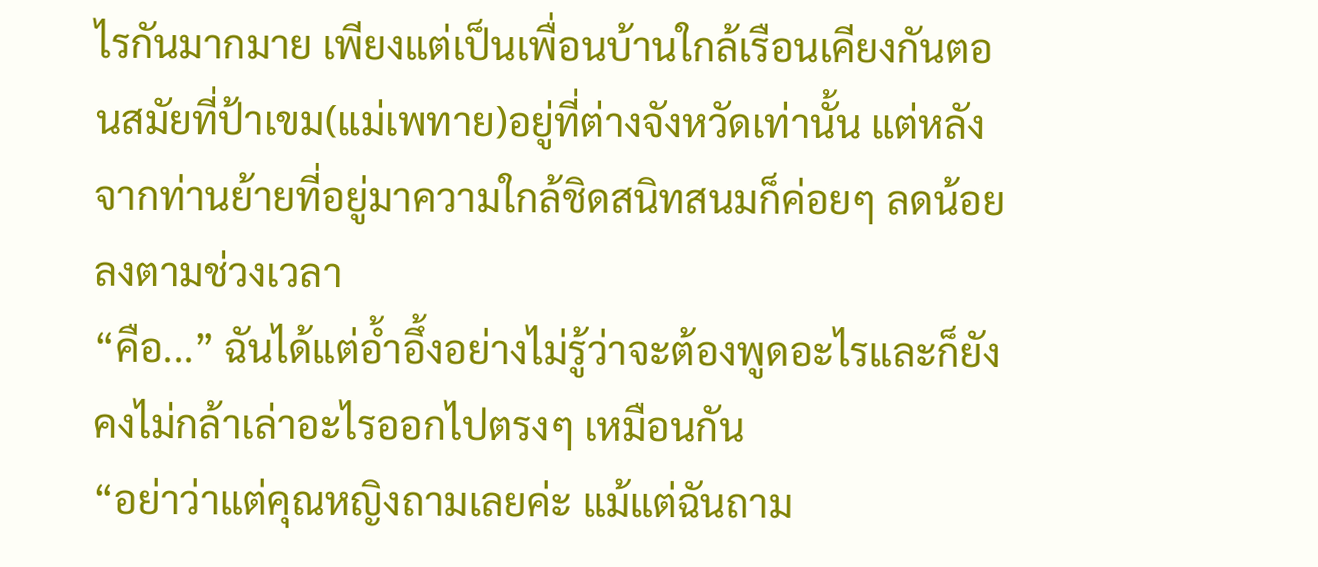ไรกันมากมาย เพียงแต่เป็นเพื่อนบ้านใกล้เรือนเคียงกันตอนสมัยที่ป้าเขม(แม่เพทาย)อยู่ที่ต่างจังหวัดเท่านั้น แต่หลังจากท่านย้ายที่อยู่มาความใกล้ชิดสนิทสนมก็ค่อยๆ ลดน้อยลงตามช่วงเวลา
“คือ...” ฉันได้แต่อ้ำอึ้งอย่างไม่รู้ว่าจะต้องพูดอะไรและก็ยังคงไม่กล้าเล่าอะไรออกไปตรงๆ เหมือนกัน
“อย่าว่าแต่คุณหญิงถามเลยค่ะ แม้แต่ฉันถาม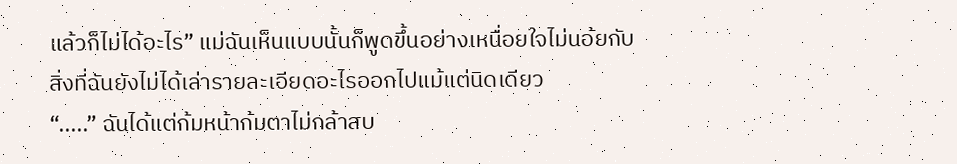แล้วก็ไม่ได้อะไร” แม่ฉันเห็นแบบนั้นก็พูดขึ้นอย่างเหนื่อยใจไม่นอ้ยกับสิ่งที่ฉันยังไม่ได้เล่ารายละเอียดอะไรออกไปแม้แต่นิดเดียว
“.....” ฉันได้แต่ก้มหน้าก้มตาไม่กล้าสบ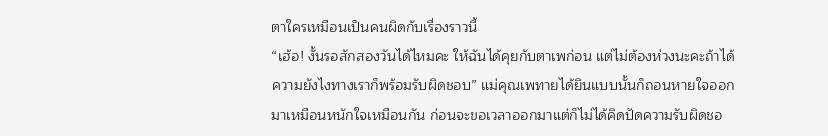ตาใครเหมือนเป็นคนผิดกับเรื่องราวนี้
“เฮ้อ! งั้นรอสักสองวันได้ไหมคะ ให้ฉันได้คุยกับตาเพก่อน แต่ไม่ต้องห่วงนะคะถ้าได้ความยังไงทางเราก็พร้อมรับผิดชอบ” แม่คุณเพทายได้ยินแบบนั้นก็ถอนหายใจออกมาเหมือนหนักใจเหมือนกัน ก่อนจะขอเวลาออกมาแต่ก็ไม่ได้คิดปัดความรับผิดชอ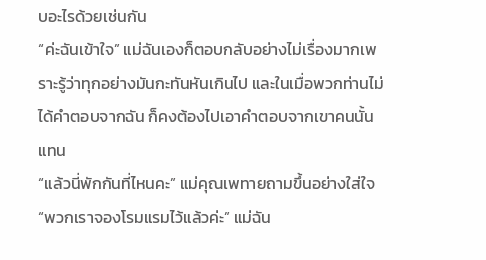บอะไรด้วยเช่นกัน
“ค่ะฉันเข้าใจ” แม่ฉันเองก็ตอบกลับอย่างไม่เรื่องมากเพราะรู้ว่าทุกอย่างมันกะทันหันเกินไป และในเมื่อพวกท่านไม่ได้คำตอบจากฉัน ก็คงต้องไปเอาคำตอบจากเขาคนนั้นแทน
“แล้วนี่พักกันที่ไหนคะ” แม่คุณเพทายถามขึ้นอย่างใส่ใจ
“พวกเราจองโรมแรมไว้แล้วค่ะ” แม่ฉัน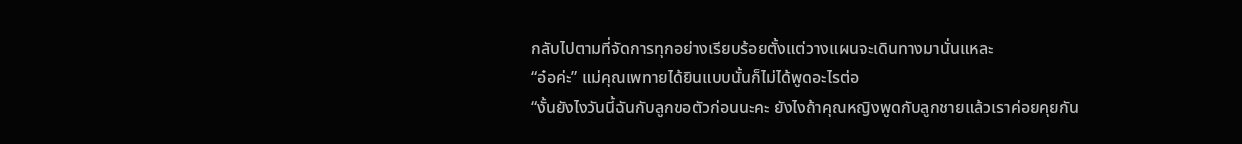กลับไปตามที่จัดการทุกอย่างเรียบร้อยตั้งแต่วางแผนจะเดินทางมานั่นแหละ
“อ๋อค่ะ” แม่คุณเพทายได้ยินแบบนั้นก็ไม่ได้พูดอะไรต่อ
“งั้นยังไงวันนี้ฉันกับลูกขอตัวก่อนนะคะ ยังไงถ้าคุณหญิงพูดกับลูกชายแล้วเราค่อยคุยกัน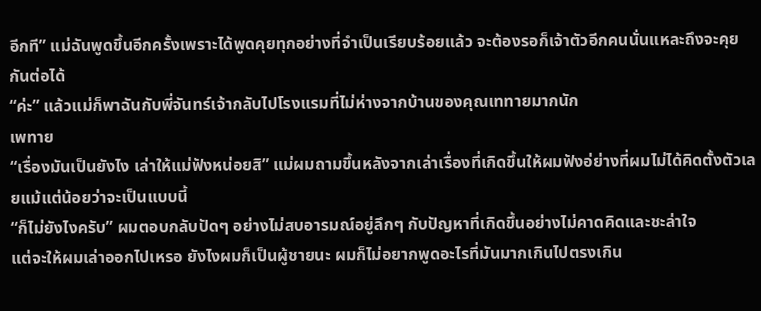อีกที” แม่ฉันพูดขึ้นอีกครั้งเพราะได้พูดคุยทุกอย่างที่จำเป็นเรียบร้อยแล้ว จะต้องรอก็เจ้าตัวอีกคนนั่นแหละถึงจะคุยกันต่อได้
“ค่ะ” แล้วแม่ก็พาฉันกับพี่จันทร์เจ้ากลับไปโรงแรมที่ไม่ห่างจากบ้านของคุณเททายมากนัก
เพทาย
“เรื่องมันเป็นยังไง เล่าให้แม่ฟังหน่อยสิ” แม่ผมถามขึ้นหลังจากเล่าเรื่องที่เกิดขึ้นให้ผมฟังอ่ย่างที่ผมไม่ได้คิดตั้งตัวเลยแม้แต่น้อยว่าจะเป็นแบบนี้
“ก็ไม่ยังไงครับ” ผมตอบกลับปัดๆ อย่างไม่สบอารมณ์อยู่ลึกๆ กับปัญหาที่เกิดขึ้นอย่างไม่คาดคิดและชะล่าใจ
แต่จะให้ผมเล่าออกไปเหรอ ยังไงผมก็เป็นผู้ชายนะ ผมก็ไม่อยากพูดอะไรที่มันมากเกินไปตรงเกิน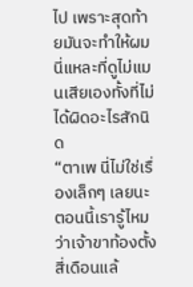ไป เพราะสุดท้ายมันจะทำให้ผมนี่แหละที่ดูไม่แมนเสียเองทั้งที่ไม่ได้ผิดอะไรสักนิด
“ตาเพ นี่ไม่ใช่เรื่องเล็กๆ เลยนะ ตอนนี้เรารู้ไหมว่าเจ้าขาท้องตั้งสี่เดือนแล้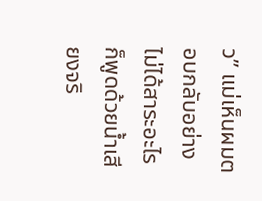ว” แม่เห็นผมตอบกลับอย่างไม่ได้สาระอะไรก็พูดด้วยน้ำเสียงจริ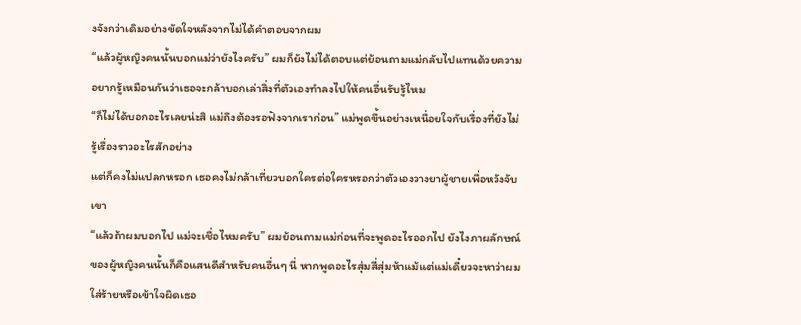งจังกว่าเดิมอย่างขัดใจหลังจากไม่ได้คำตอบจากผม
“แล้วผู้หญิงคนนั้นบอกแม่ว่ายังไงครับ” ผมก็ยังไม่ได้ตอบแต่ย้อนถามแม่กลับไปแทนด้วยความอยากรู้เหมือนกันว่าเธอจะกล้าบอกเล่าสิ่งที่ตัวเองทำลงไปให้คนอื่นรับรู้ไหม
“ก็ไม่ได้บอกอะไรเลยน่ะสิ แม่ถึงต้องรอฟังจากเราก่อน” แม่พูดขึ้นอย่างเหนื่อยใจกับเรื่องที่ยังไม่รู้เรื่องราวอะไรสักอย่าง
แต่ก็คงไม่แปลกหรอก เธอคงไม่กล้าเที่ยวบอกใครต่อใครหรอกว่าตัวเองวางยาผู้ชายเพื่อหวังจับเขา
“แล้วถ้าผมบอกไป แม่จะเชื่อไหมครับ” ผมย้อนถามแม่ก่อนที่จะพูดอะไรออกไป ยังไงภาผลักษณ์ของผู้หญิงคนนั้นก็คือแสนดีสำหรับคนอื่นๆ นี่ หากพูดอะไรสุ่มสี่สุ่มห้าแม้แต่แม่เดี๋ยวจะหาว่าผมใส่ร้ายหรือเข้าใจผิดเธอ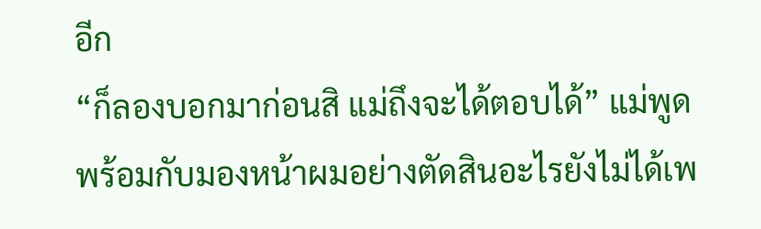อีก
“ก็ลองบอกมาก่อนสิ แม่ถึงจะได้ตอบได้” แม่พูดพร้อมกับมองหน้าผมอย่างตัดสินอะไรยังไม่ได้เพ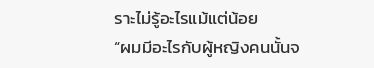ราะไม่รู้อะไรแม้แต่น้อย
“ผมมีอะไรกับผู้หญิงคนนั้นจ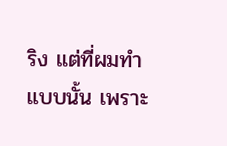ริง แต่ที่ผมทำแบบนั้น เพราะ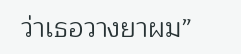ว่าเธอวางยาผม”